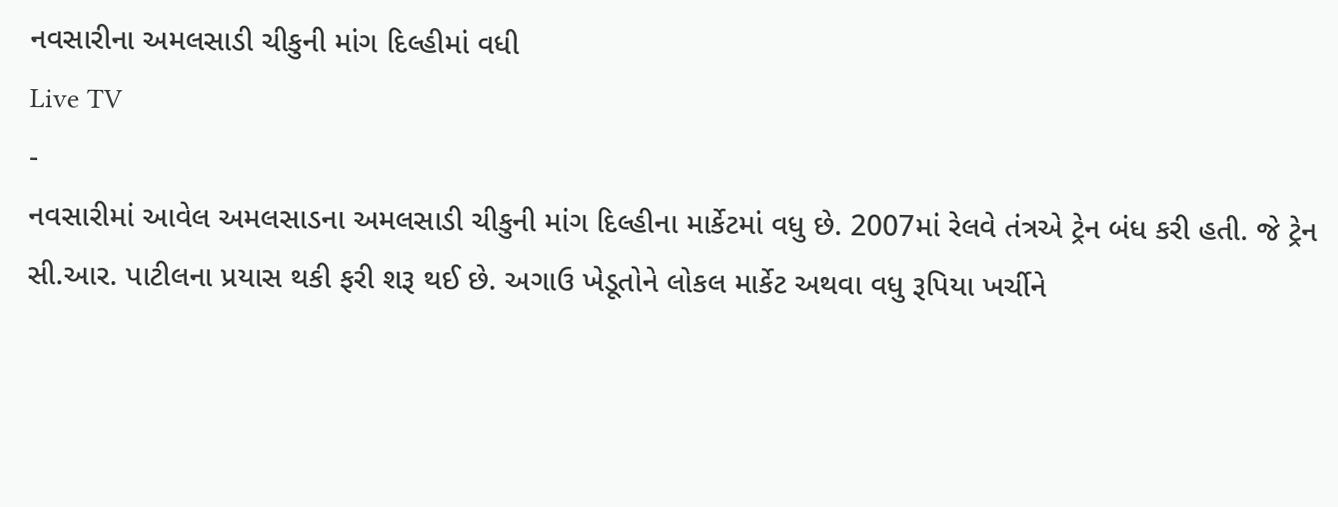નવસારીના અમલસાડી ચીકુની માંગ દિલ્હીમાં વધી
Live TV
-
નવસારીમાં આવેલ અમલસાડના અમલસાડી ચીકુની માંગ દિલ્હીના માર્કેટમાં વધુ છે. 2007માં રેલવે તંત્રએ ટ્રેન બંધ કરી હતી. જે ટ્રેન સી.આર. પાટીલના પ્રયાસ થકી ફરી શરૂ થઈ છે. અગાઉ ખેડૂતોને લોકલ માર્કેટ અથવા વધુ રૂપિયા ખર્ચીને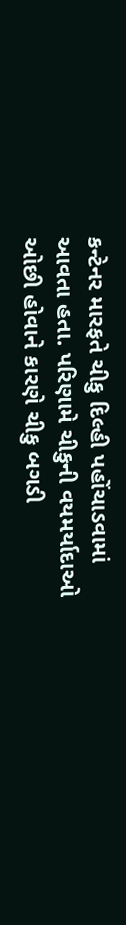કન્ટેનર મારફતે ચીકુ દિલ્હી પહોંચાડવામાં આવતા હતા. પરિણામે ચીકુની વયમર્યાદાઓ ઓછી હોવાને કારણે ચીકુ બગડી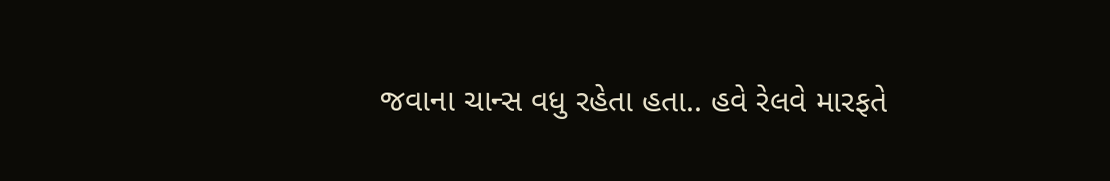જવાના ચાન્સ વધુ રહેતા હતા.. હવે રેલવે મારફતે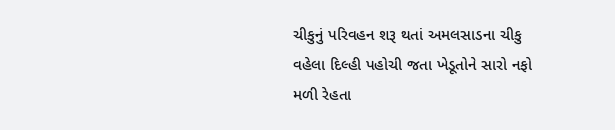ચીકુનું પરિવહન શરૂ થતાં અમલસાડના ચીકુ વહેલા દિલ્હી પહોચી જતા ખેડૂતોને સારો નફો મળી રેહતા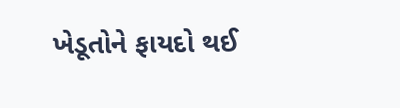ખેડૂતોને ફાયદો થઈ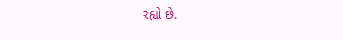રહ્યો છે.